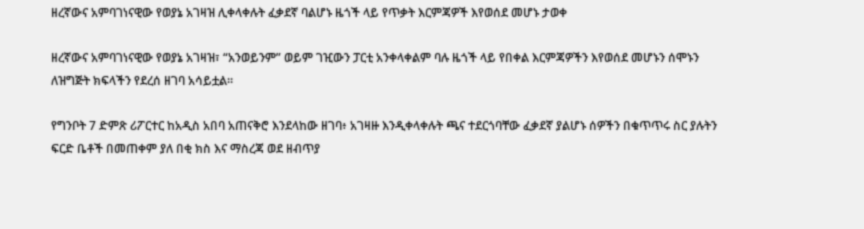ዘረኛውና አምባገነናዊው የወያኔ አገዛዝ ሊቀላቀሉት ፈቃደኛ ባልሆኑ ዜጎች ላይ የጥቃት እርምጃዎች እየወሰደ መሆኑ ታወቀ

ዘረኛውና አምባገነናዊው የወያኔ አገዛዝ፣ “አንወይንም” ወይም ገዢውን ፓርቲ አንቀላቀልም ባሉ ዜጎች ላይ የበቀል እርምጃዎችን እየወሰደ መሆኑን ሰሞኑን ለዝግጅት ክፍላችን የደረሰ ዘገባ አሳይቷል።

የግንቦት 7 ድምጽ ሪፖርተር ከአዲስ አበባ አጠናቅሮ እንደላከው ዘገባ፥ አገዛዙ እንዲቀላቀሉት ጫና ተደርጎባቸው ፈቃደኛ ያልሆኑ ሰዎችን በቁጥጥሩ ስር ያሉትን ፍርድ ቤቶች በመጠቀም ያለ በቂ ክስ እና ማስረጃ ወደ ዘብጥያ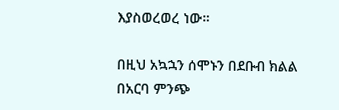እያስወረወረ ነው።

በዚህ አኳኋን ሰሞኑን በደቡብ ክልል በአርባ ምንጭ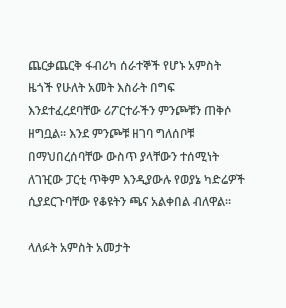ጨርቃጨርቅ ፋብሪካ ሰራተኞች የሆኑ አምስት ዜጎች የሁለት አመት እስራት በግፍ እንደተፈረደባቸው ሪፖርተራችን ምንጮቹን ጠቅሶ ዘግቧል። እንደ ምንጮቹ ዘገባ ግለሰቦቹ በማህበረሰባቸው ውስጥ ያላቸውን ተሰሚነት ለገዢው ፓርቲ ጥቅም እንዲያውሉ የወያኔ ካድሬዎች ሲያደርጉባቸው የቆዩትን ጫና አልቀበል ብለዋል።

ላለፉት አምስት አመታት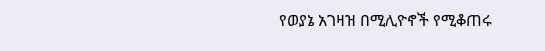የወያኔ አገዛዝ በሚሊዮኖች የሚቆጠሩ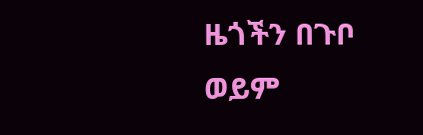ዜጎችን በጉቦ ወይም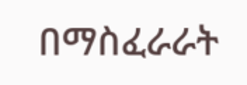በማስፈራራት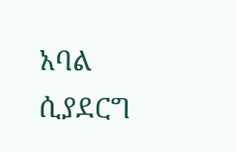አባል ሲያደርግ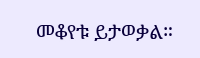መቆየቱ ይታወቃል።